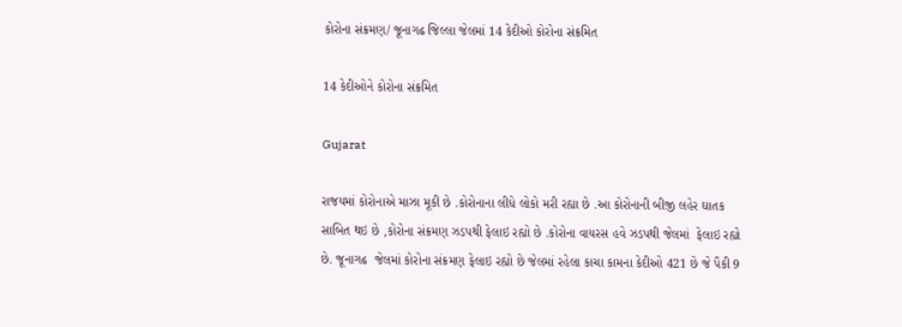કોરોના સંક્રમણ/ જૂનાગઢ જિલ્લા જેલમાં 14 કેદીઓ કોરોના સંક્રમિત

14 કેદીઓને કોરોના સંક્રમિત

Gujarat

રાજયમાં કોરોનાએ માઝા મૂકી છે .કોરોનાના લીધે લોકો મરી રહ્યા છે .આ કોરોનાની બીજી લહેર ઘાતક સાબિત થઇ છે ,કોરોના સંક્રમણ ઝડપથી ફેલાઇ રહ્યો છે .કોરોના વાયરસ હવે ઝડપથી જેલમાં  ફેલાઇ રહ્યો છે. જૂનાગઢ  જેલમાં કોરોના સંક્રમણ ફેલાઇ રહ્યો છે જેલમાં રહેલા કાચા કામના કેદીઓ 421 છે જે પૈકી 9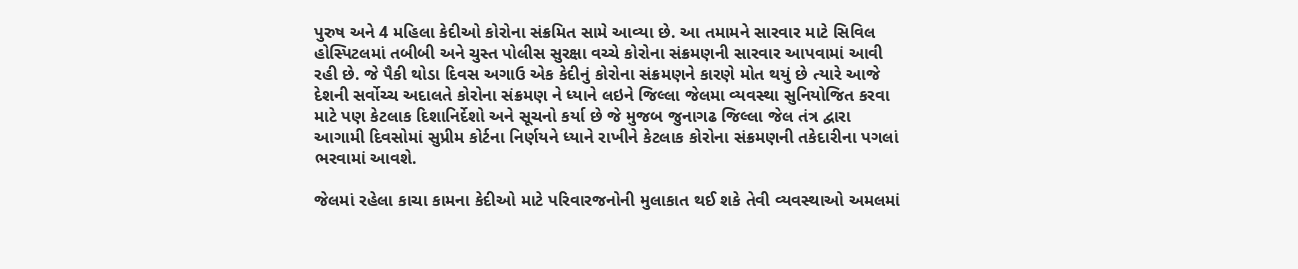પુરુષ અને 4 મહિલા કેદીઓ કોરોના સંક્રમિત સામે આવ્યા છે. આ તમામને સારવાર માટે સિવિલ હોસ્પિટલમાં તબીબી અને ચુસ્ત પોલીસ સુરક્ષા વચ્ચે કોરોના સંક્રમણની સારવાર આપવામાં આવી રહી છે. જે પૈકી થોડા દિવસ અગાઉ એક કેદીનું કોરોના સંક્રમણને કારણે મોત થયું છે ત્યારે આજે દેશની સર્વોચ્ચ અદાલતે કોરોના સંક્રમણ ને ધ્યાને લઇને જિલ્લા જેલમા વ્યવસ્થા સુનિયોજિત કરવા માટે પણ કેટલાક દિશાનિર્દેશો અને સૂચનો કર્યા છે જે મુજબ જુનાગઢ જિલ્લા જેલ તંત્ર દ્વારા આગામી દિવસોમાં સુપ્રીમ કોર્ટના નિર્ણયને ધ્યાને રાખીને કેટલાક કોરોના સંક્રમણની તકેદારીના પગલાં ભરવામાં આવશે.

જેલમાં રહેલા કાચા કામના કેદીઓ માટે પરિવારજનોની મુલાકાત થઈ શકે તેવી વ્યવસ્થાઓ અમલમાં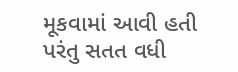મૂકવામાં આવી હતી પરંતુ સતત વધી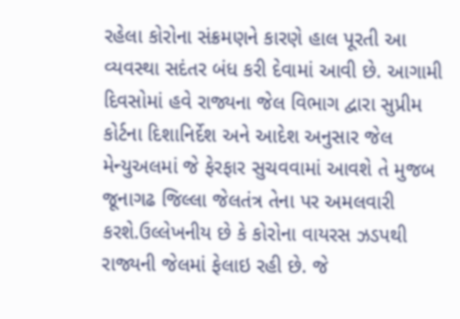રહેલા કોરોના સંક્રમણને કારણે હાલ પૂરતી આ વ્યવસ્થા સદંતર બંધ કરી દેવામાં આવી છે. આગામી દિવસોમાં હવે રાજ્યના જેલ વિભાગ દ્વારા સુપ્રીમ કોર્ટના દિશાનિર્દેશ અને આદેશ અનુસાર જેલ મેન્યુઅલમાં જે ફેરફાર સુચવવામાં આવશે તે મુજબ જૂનાગઢ જિલ્લા જેલતંત્ર તેના પર અમલવારી કરશે.ઉલ્લેખનીય છે કે કોરોના વાયરસ ઝડપથી રાજ્યની જેલમાં ફેલાઇ રહી છે. જે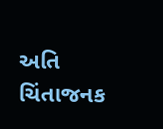અતિ ચિંતાજનક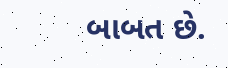બાબત છે.